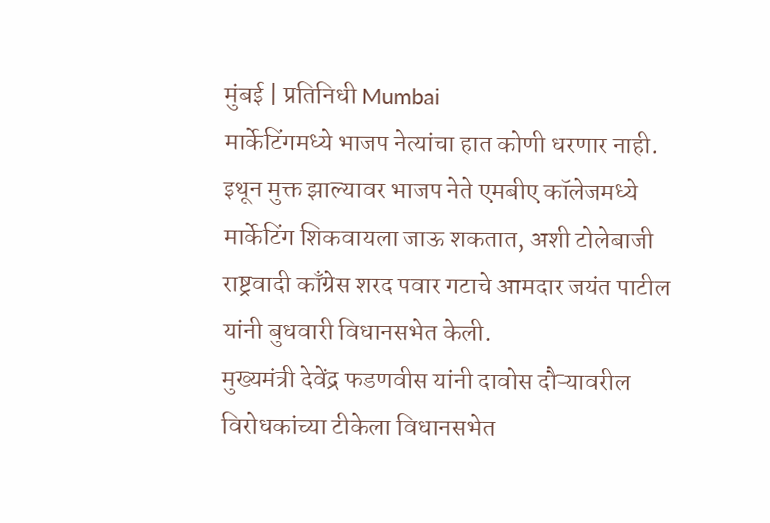मुंबई | प्रतिनिधी Mumbai
मार्केटिंगमध्ये भाजप नेत्यांचा हात कोणी धरणार नाही. इथून मुक्त झाल्यावर भाजप नेते एमबीए कॉलेजमध्ये मार्केटिंग शिकवायला जाऊ शकतात, अशी टोलेबाजी राष्ट्रवादी काँग्रेस शरद पवार गटाचे आमदार जयंत पाटील यांनी बुधवारी विधानसभेत केली.
मुख्यमंत्री देवेंद्र फडणवीस यांनी दावोस दौऱ्यावरील विरोधकांच्या टीकेला विधानसभेत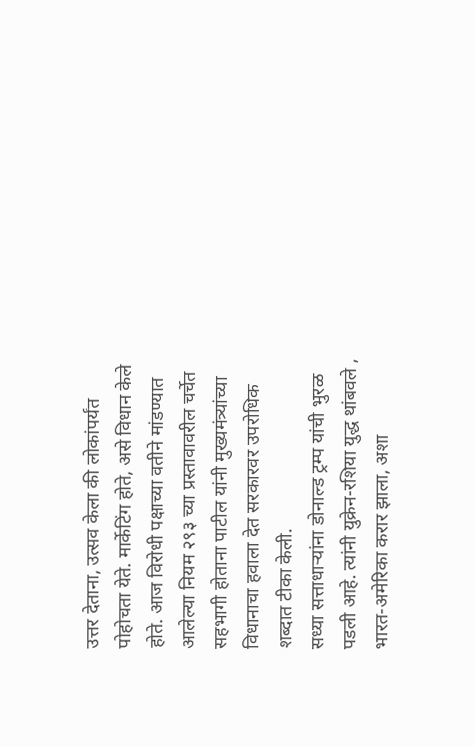उत्तर देताना, उत्सव केला की लोकांपर्यंत पोहोचता येते. मार्केटिंग होते, असे विधान केले होते. आज विरोधी पक्षाच्या वतीने मांडण्यात आलेल्या नियम २९३ च्या प्रस्तावावरील चर्चेत सहभागी होताना पाटील यांनी मुख्यमंत्र्यांच्या विधानाचा हवाला देत सरकारवर उपरोधिक शब्दात टीका केली.
सध्या सत्ताधाऱ्यांना डोनाल्ड ट्रम्प यांची भुरळ पडली आहे. त्यांनी युक्रेन-रशिया युद्ध थांबवले , भारत-अमेरिका करार झाला, अशा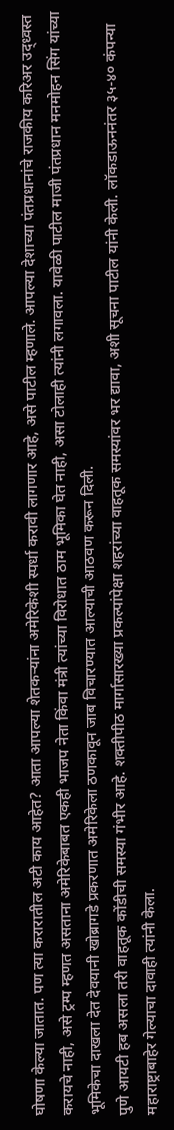घोषणा केल्या जातात. पण त्या करारातील अटी काय आहेत? आता आपल्या शेतकऱ्यांना अमेरिकेशी स्पर्धा करावी लागणार आहे, असे पाटील म्हणाले. आपल्या देशाच्या पंतप्रधानांचे राजकीय करिअर उद्ध्वस्त करायचे नाही, असे ट्रम्प म्हणत असताना अमेरिकेबाबत एकही भाजप नेता किंवा मंत्री त्यांच्या विरोधात ठाम भूमिका घेत नाही, असा टोलाही त्यांनी लगावला. यावेळी पाटील माजी पंतप्रधान मनमोहन सिंग यांच्या भूमिकेचा दाखला देत देवयानी खोब्रागडे प्रकरणात अमेरिकेला ठणकावून जाब विचारण्यात आल्याची आठवण करून दिली.
पुणे आयटी हब असला तरी वाहतूक कोंडीची समस्या गंभीर आहे. शक्तीपीठ मार्गासारख्या प्रकल्पांपेक्षा शहरांच्या वाहतूक समस्यांवर भर द्यावा, अशी सूचना पाटील यांनी केली. लॉकडाऊननंतर ३५-४० कंपन्या महाराष्ट्राबाहेर गेल्याचा दावाही त्यांनी केला.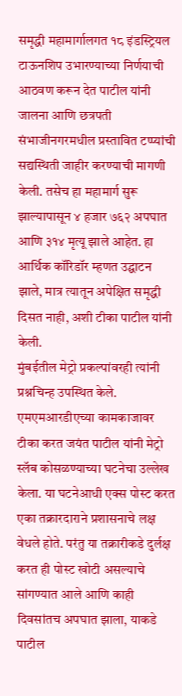समृद्धी महामार्गालगत १८ इंडस्ट्रियल टाऊनशिप उभारण्याच्या निर्णयाची आठवण करून देत पाटील यांनी जालना आणि छत्रपती संभाजीनगरमधील प्रस्तावित टप्प्यांची सद्यस्थिती जाहीर करण्याची मागणी केली. तसेच हा महामार्ग सुरू झाल्यापासून ४ हजार ७६२ अपघात आणि ३१४ मृत्यू झाले आहेत. हा आर्थिक कॉरिडॉर म्हणत उद्घाटन झाले, मात्र त्यातून अपेक्षित समृद्धी दिसत नाही, अशी टीका पाटील यांनी केली.
मुंबईतील मेट्रो प्रकल्पांवरही त्यांनी प्रश्नचिन्ह उपस्थित केले. एमएमआरडीएच्या कामकाजावर टीका करत जयंत पाटील यांनी मेट्रो स्लॅब कोसळण्याच्या घटनेचा उल्लेख केला. या घटनेआधी एक्स पोस्ट करत एका तक्रारदाराने प्रशासनाचे लक्ष वेधले होते. परंतु या तक्रारीकडे दुर्लक्ष करत ही पोस्ट खोटी असल्याचे सांगण्यात आले आणि काही दिवसांतच अपघात झाला, याकडे पाटील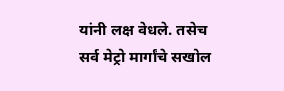यांनी लक्ष वेधले. तसेच सर्व मेट्रो मार्गांचे सखोल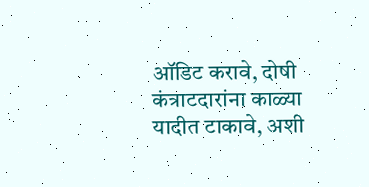ऑडिट करावे, दोषी कंत्राटदारांना काळ्या यादीत टाकावे, अशी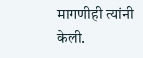मागणीही त्यांनी केली.